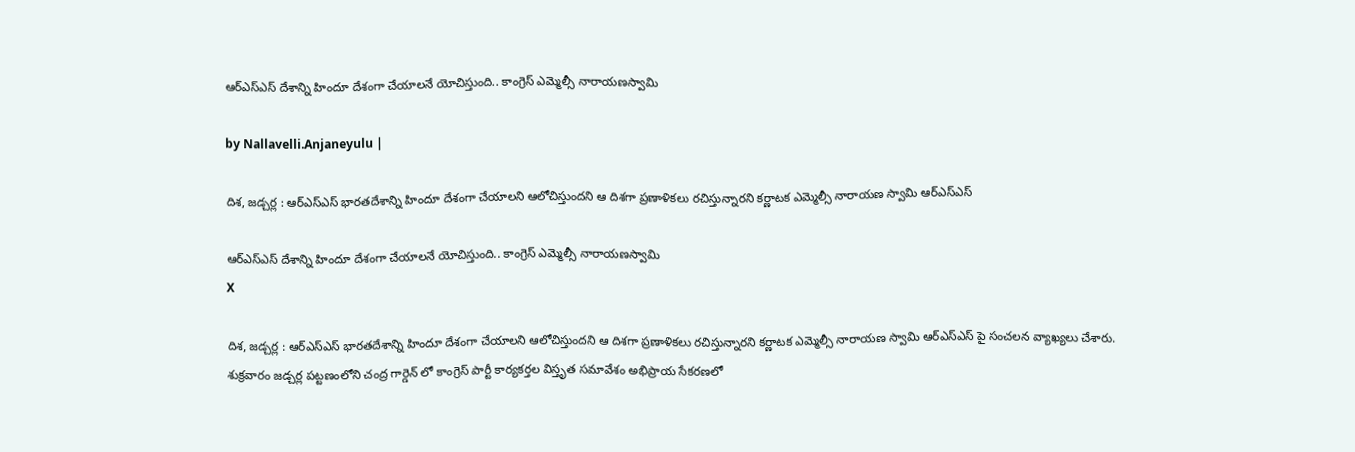ఆర్ఎస్ఎస్ దేశాన్ని హిందూ దేశంగా చేయాలనే యోచిస్తుంది.. కాంగ్రెస్ ఎమ్మెల్సీ నారాయణస్వామి

by Nallavelli.Anjaneyulu |

దిశ, జడ్చర్ల : ఆర్ఎస్ఎస్ భారతదేశాన్ని హిందూ దేశంగా చేయాలని ఆలోచిస్తుందని ఆ దిశగా ప్రణాళికలు రచిస్తున్నారని క‌ర్ణాట‌క ఎమ్మెల్సీ నారాయ‌ణ స్వామి ఆర్ఎస్ఎస్

ఆర్ఎస్ఎస్ దేశాన్ని హిందూ దేశంగా చేయాలనే యోచిస్తుంది.. కాంగ్రెస్ ఎమ్మెల్సీ నారాయణస్వామి
X

దిశ, జడ్చర్ల : ఆర్ఎస్ఎస్ భారతదేశాన్ని హిందూ దేశంగా చేయాలని ఆలోచిస్తుందని ఆ దిశగా ప్రణాళికలు రచిస్తున్నారని క‌ర్ణాట‌క ఎమ్మెల్సీ నారాయ‌ణ స్వామి ఆర్ఎస్ఎస్ పై సంచ‌ల‌న వ్యాఖ్య‌లు చేశారు. శుక్ర‌వారం జడ్చర్ల పట్టణంలోని చంద్ర గార్డెన్ లో కాంగ్రెస్ పార్టీ కార్యకర్తల విస్తృత సమావేశం అభిప్రాయ సేకరణలో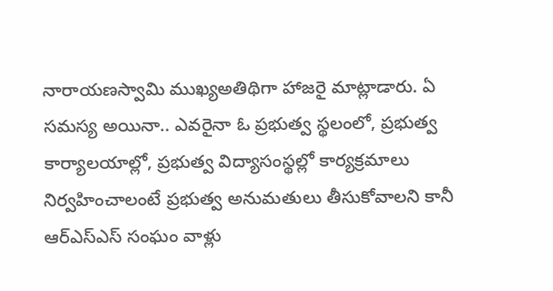నారాయణస్వామి ముఖ్యఅతిథిగా హాజ‌రై మాట్లాడారు. ఏ సమస్య అయినా.. ఎవరైనా ఓ ప్రభుత్వ స్థలంలో, ప్రభుత్వ కార్యాలయాల్లో, ప్రభుత్వ విద్యాసంస్థల్లో కార్యక్రమాలు నిర్వహించాలంటే ప్రభుత్వ అనుమతులు తీసుకోవాలని కానీ ఆర్ఎస్ఎస్ సంఘం వాళ్లు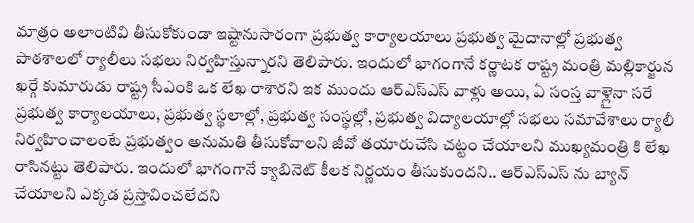మాత్రం అలాంటివి తీసుకోకుండా ఇష్టానుసారంగా ప్రభుత్వ కార్యాలయాలు ప్రభుత్వ మైదానాల్లో ప్రభుత్వ పాఠశాలలో ర్యాలీలు సభలు నిర్వహిస్తున్నారని తెలిపారు. ఇందులో భాగంగానే కర్ణాటక రాష్ట్ర మంత్రి మల్లికార్జున ఖ‌ర్గే కుమారుడు రాష్ట్ర సీఎంకి ఒక లేఖ రాశారని ఇక ముందు ఆర్ఎస్ఎస్ వాళ్లు అయి, ఏ సంస్త వాళ్లైనా సరే ప్రభుత్వ కార్యాలయాలు, ప్రభుత్వ స్థలాల్లో, ప్రభుత్వ సంస్థల్లో, ప్రభుత్వ విద్యాలయాల్లో సభలు సమావేశాలు ర్యాలీ నిర్వహించాలంటే ప్రభుత్వం అనుమతి తీసుకోవాలని జీవో తయారుచేసి చట్టం చేయాలని ముఖ్యమంత్రి కి లేఖ రాసిన‌ట్టు తెలిపారు. ఇందులో భాగంగానే క్యాబినెట్ కీల‌క నిర్ణ‌యం తీసుకుంద‌ని.. ఆర్ఎస్ఎస్ ను బ్యాన్ చేయాల‌ని ఎక్క‌డ ప్ర‌స్తావించ‌లేద‌ని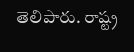తెలిపారు. రాష్ట్ర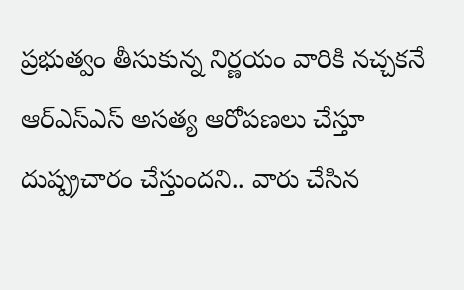ప్ర‌భుత్వం తీసుకున్న నిర్ణ‌యం వారికి న‌చ్చ‌క‌నే ఆర్ఎస్ఎస్ అస‌త్య ఆరోప‌ణ‌లు చేస్తూ దుష్ప్ర‌చారం చేస్తుంద‌ని.. వారు చేసిన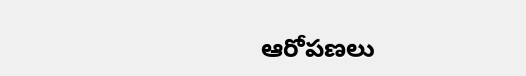ఆరోప‌ణ‌లు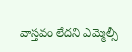వాస్త‌వం లేద‌ని ఎమ్మెల్సీ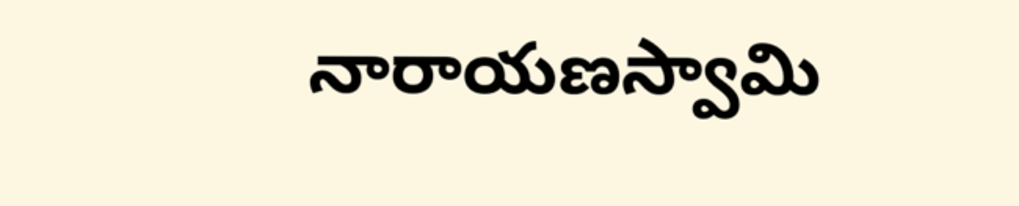నారాయ‌ణ‌స్వామి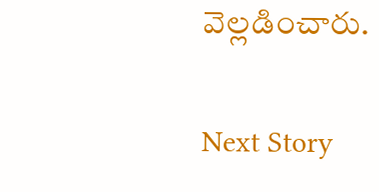వెల్ల‌డించారు.

Next Story